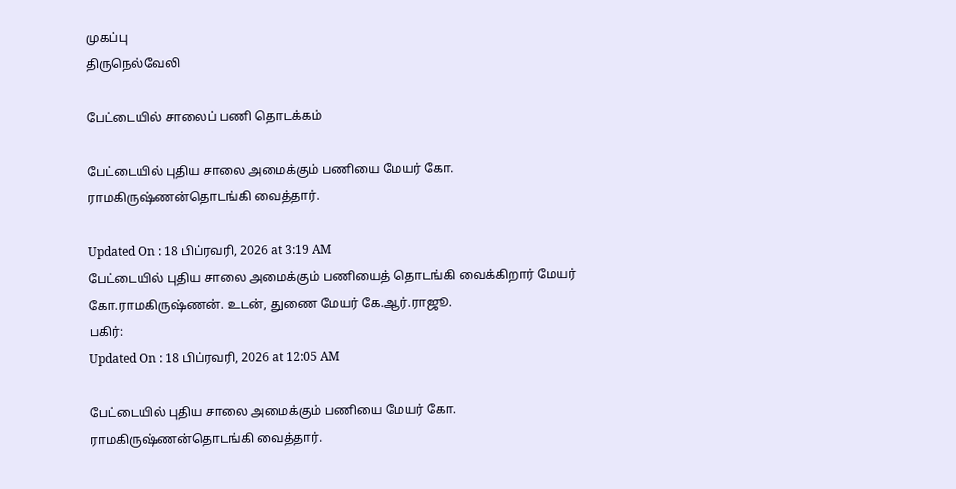முகப்பு
திருநெல்வேலி

பேட்டையில் சாலைப் பணி தொடக்கம்

பேட்டையில் புதிய சாலை அமைக்கும் பணியை மேயர் கோ. ராமகிருஷ்ணன்தொடங்கி வைத்தார்.

Updated On : 18 பிப்ரவரி, 2026 at 3:19 AM
பேட்டையில் புதிய சாலை அமைக்கும் பணியைத் தொடங்கி வைக்கிறார் மேயர் கோ.ராமகிருஷ்ணன். உடன், துணை மேயர் கே.ஆர்.ராஜூ.
பகிர்:
Updated On : 18 பிப்ரவரி, 2026 at 12:05 AM

பேட்டையில் புதிய சாலை அமைக்கும் பணியை மேயர் கோ. ராமகிருஷ்ணன்தொடங்கி வைத்தார்.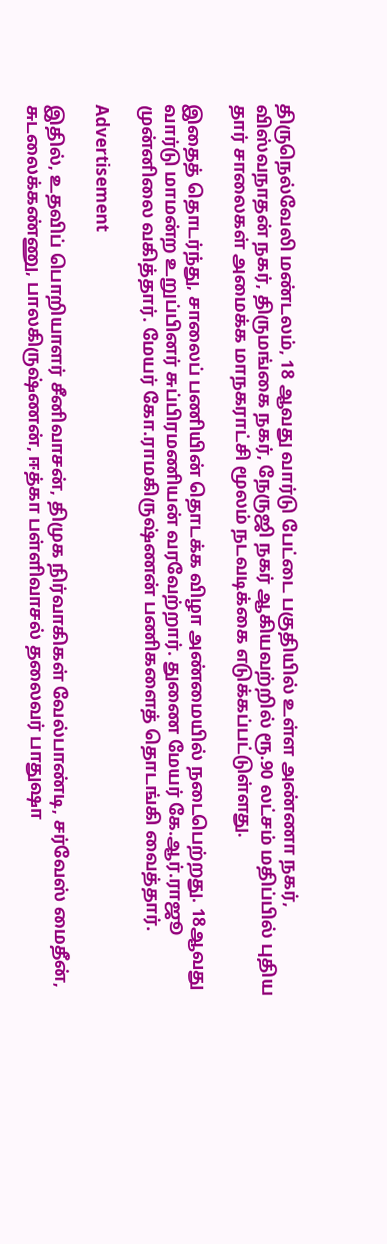திருநெல்வேலி மண்டலம், 18 ஆவது வார்டு பேட்டை பகுதியில் உள்ள அண்ணா நகர், விஸ்வநாதன் நகர், திருமங்கை நகர், நேருஜி நகர் ஆகியவற்றில் ரூ.90 லட்சம் மதிப்பில் புதிய தார் சாலைகள் அமைக்க மாநகராட்சி மூலம் நடவடிக்கை எடுக்கப்பட்டுள்ளது.

இதைத் தொடர்ந்து, சாலைப் பணியின் தொடக்க விழா அண்மையில் நடைபெற்றது. 18ஆவது வார்டு மாமன்ற உறுப்பினர் சுப்பிரமணியன் வரவேற்றார். துணை மேயர் கே.ஆர்.ராஜூ முன்னிலை வகித்தார். மேயர் கோ.ராமகிருஷ்ணன் பணிகளைத் தொடங்கி வைத்தார்.

Advertisement

இதில், உதவிப் பொறியாளர் சீனிவாசன், திமுக நிர்வாகிகள் வேல்பாண்டி, சர்வேஸ் மைதீன், சுடலைக்கண்ணு, பாலகிருஷ்ணன், ஈத்கா பள்ளிவாசல் தலைவர் பாதுஷா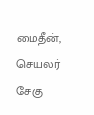மைதீன், செயலர் சேகு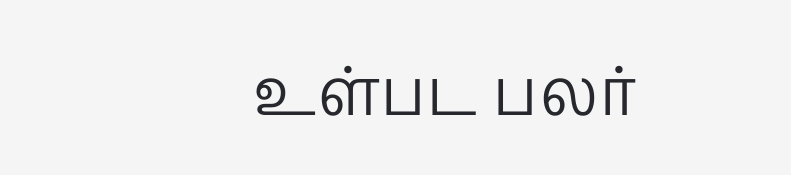உள்பட பலர்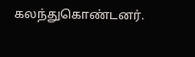கலந்துகொண்டனர்.